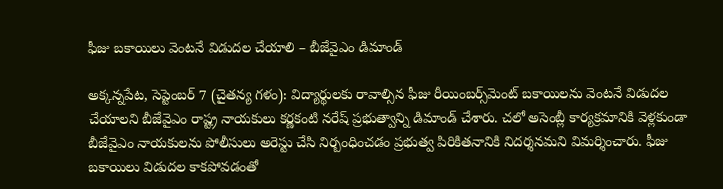ఫీజు బకాయిలు వెంటనే విడుదల చేయాలి – బీజేవైఎం డిమాండ్‌

అక్కన్నపేట, సెప్టెంబర్‌ 7 (చైతన్య గళం): విద్యార్థులకు రావాల్సిన ఫీజు రీయింబర్స్‌మెంట్‌ బకాయిలను వెంటనే విడుదల చేయాలని బీజేవైఎం రాష్ట్ర నాయకులు కర్ణకంటి నరేష్‌ ప్రభుత్వాన్ని డిమాండ్‌ చేశారు. చలో అసెంబ్లీ కార్యక్రమానికి వెళ్లకుండా బీజేవైఎం నాయకులను పోలీసులు అరెస్టు చేసి నిర్బంధించడం ప్రభుత్వ పిరికితనానికి నిదర్శనమని విమర్శించారు. ఫీజు బకాయిలు విడుదల కాకపోవడంతో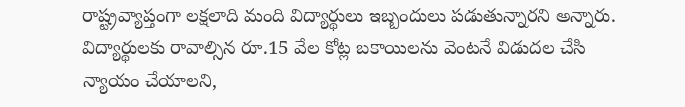రాష్ట్రవ్యాప్తంగా లక్షలాది మంది విద్యార్థులు ఇబ్బందులు పడుతున్నారని అన్నారు. విద్యార్థులకు రావాల్సిన రూ.15 వేల కోట్ల బకాయిలను వెంటనే విడుదల చేసి న్యాయం చేయాలని,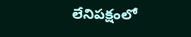లేనిపక్షంలో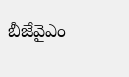బీజేవైఎం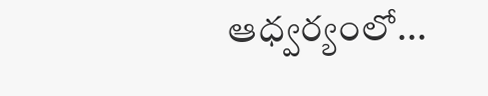ఆధ్వర్యంలో...